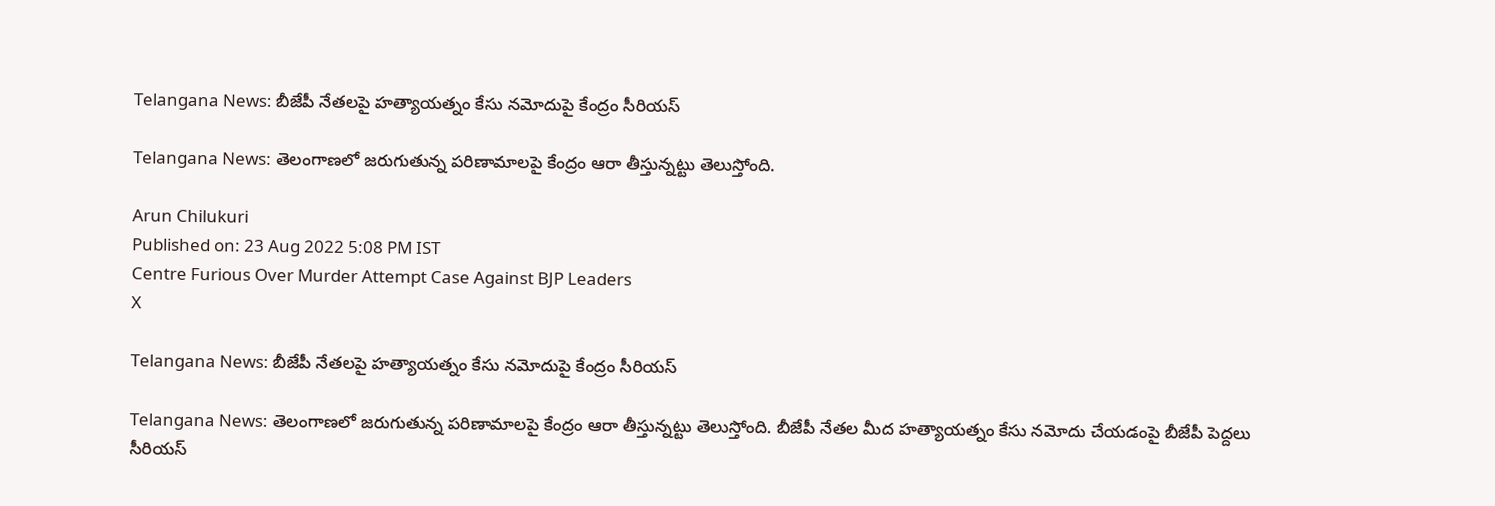Telangana News: బీజేపీ నేతలపై హత్యాయత్నం కేసు నమోదుపై కేంద్రం సీరియస్

Telangana News: తెలంగాణలో జరుగుతున్న పరిణామాలపై కేంద్రం ఆరా తీస్తున్నట్టు తెలుస్తోంది.

Arun Chilukuri
Published on: 23 Aug 2022 5:08 PM IST
Centre Furious Over Murder Attempt Case Against BJP Leaders
X

Telangana News: బీజేపీ నేతలపై హత్యాయత్నం కేసు నమోదుపై కేంద్రం సీరియస్

Telangana News: తెలంగాణలో జరుగుతున్న పరిణామాలపై కేంద్రం ఆరా తీస్తున్నట్టు తెలుస్తోంది. బీజేపీ నేతల మీద హత్యాయత్నం కేసు నమోదు చేయడంపై బీజేపీ పెద్దలు సీరియస్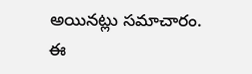అయినట్లు సమాచారం. ఈ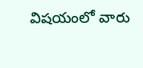విషయంలో వారు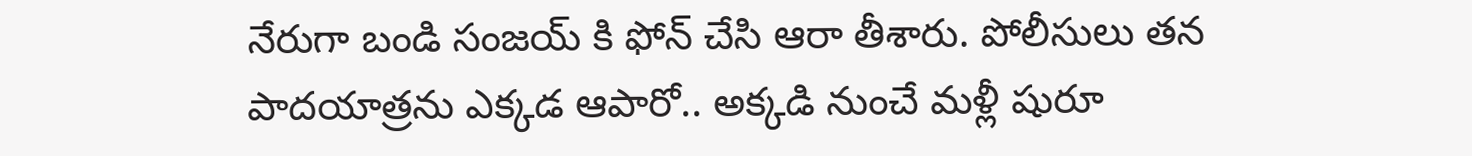నేరుగా బండి సంజయ్ కి ఫోన్ చేసి ఆరా తీశారు. పోలీసులు తన పాదయాత్రను ఎక్కడ ఆపారో.. అక్కడి నుంచే మళ్లీ షురూ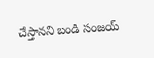చేస్తానని బండి సంజయ్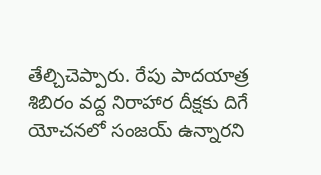తేల్చిచెప్పారు. రేపు పాదయాత్ర శిబిరం వద్ద నిరాహార దీక్షకు దిగే యోచనలో సంజయ్ ఉన్నారని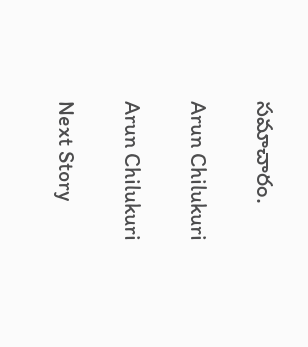సమాచారం.

Arun Chilukuri

Arun Chilukuri

Next Story